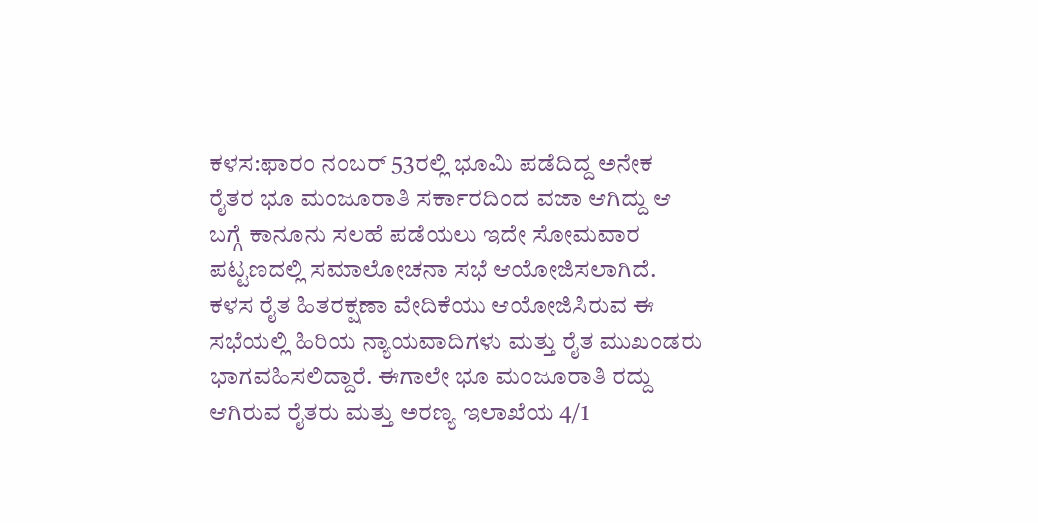ಕಳಸ:ಫಾರಂ ನಂಬರ್ 53ರಲ್ಲಿ ಭೂಮಿ ಪಡೆದಿದ್ದ ಅನೇಕ ರೈತರ ಭೂ ಮಂಜೂರಾತಿ ಸರ್ಕಾರದಿಂದ ವಜಾ ಆಗಿದ್ದು ಆ ಬಗ್ಗೆ ಕಾನೂನು ಸಲಹೆ ಪಡೆಯಲು ಇದೇ ಸೋಮವಾರ ಪಟ್ಟಣದಲ್ಲಿ ಸಮಾಲೋಚನಾ ಸಭೆ ಆಯೋಜಿಸಲಾಗಿದೆ.
ಕಳಸ ರೈತ ಹಿತರಕ್ಷಣಾ ವೇದಿಕೆಯು ಆಯೋಜಿಸಿರುವ ಈ ಸಭೆಯಲ್ಲಿ ಹಿರಿಯ ನ್ಯಾಯವಾದಿಗಳು ಮತ್ತು ರೈತ ಮುಖಂಡರು ಭಾಗವಹಿಸಲಿದ್ದಾರೆ. ಈಗಾಲೇ ಭೂ ಮಂಜೂರಾತಿ ರದ್ದು ಆಗಿರುವ ರೈತರು ಮತ್ತು ಅರಣ್ಯ ಇಲಾಖೆಯ 4/1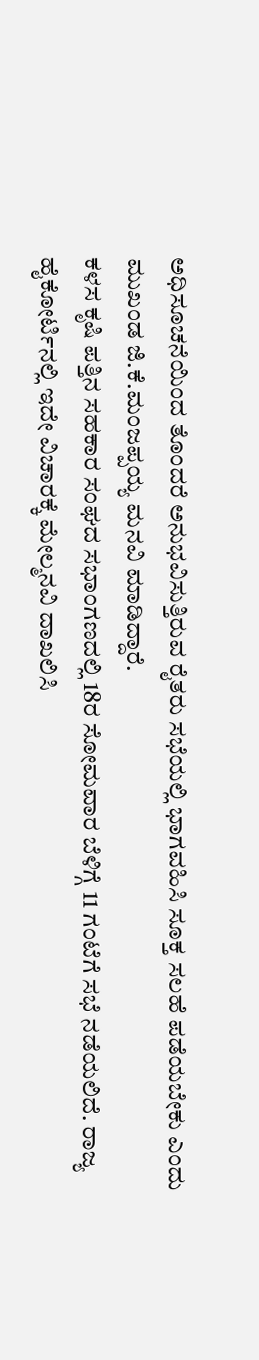ಅಧಿಸೂಚನೆಯಿಂದ ತೊಂದರೆ ಅನುಭವಿಸುತ್ತಿರುವ ರೈತರು ಸಭೆಯಲ್ಲಿ ಭಾಗವಹಿಸಿ ಸೂಕ್ತ ಸಲಹೆ ಪಡೆಯಬೇಕು ಎಂದು ಮುಖಂಡ ಜಿ.ಕೆ.ಮಂಜಪ್ಪಯ್ಯ ಮನವಿ ಮಾಡಿದ್ದಾರೆ.
ಕಳಸ ಕೃಷಿ ಪತ್ತಿನ ಸಹಕಾರ ಸಂಘದ ಸಭಾಂಗಣದಲ್ಲಿ 18ರ ಸೋಮವಾರ ಬೆಳಿಗ್ಗೆ 11 ಗಂಟೆಗೆ ಸಭೆ ನಡೆಯಲಿದೆ. ರಾಜ್ಯ ಹೈಕೋರ್ಟಿನಲ್ಲಿ ಇದೇ ವಿಚಾರಕ್ಕೆ ಮೇಲ್ಮನವಿ ದಾಖಲಿಸಿ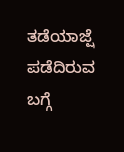ತಡೆಯಾಜ್ಷೆ ಪಡೆದಿರುವ ಬಗ್ಗೆ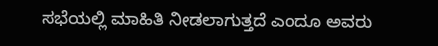ಸಭೆಯಲ್ಲಿ ಮಾಹಿತಿ ನೀಡಲಾಗುತ್ತದೆ ಎಂದೂ ಅವರು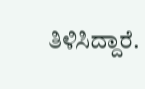ತಿಳಿಸಿದ್ದಾರೆ.